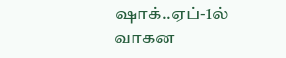ஷாக்..ஏப்-1ல் வாகன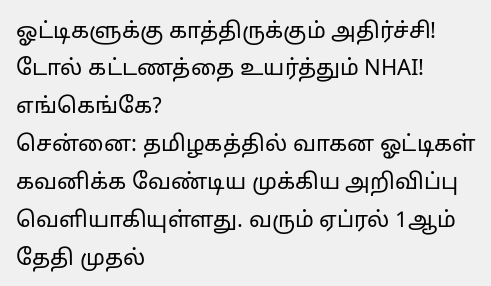ஓட்டிகளுக்கு காத்திருக்கும் அதிர்ச்சி! டோல் கட்டணத்தை உயர்த்தும் NHAI! எங்கெங்கே?
சென்னை: தமிழகத்தில் வாகன ஓட்டிகள் கவனிக்க வேண்டிய முக்கிய அறிவிப்பு வெளியாகியுள்ளது. வரும் ஏப்ரல் 1ஆம் தேதி முதல்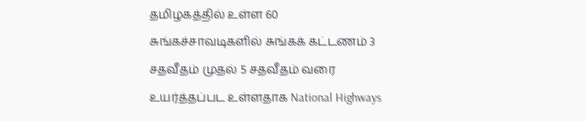தமிழகத்தில் உள்ள 60 சுங்கச்சாவடிகளில் சுங்கக் கட்டணம் 3 சதவீதம் முதல் 5 சதவீதம் வரை உயர்த்தப்பட உள்ளதாக National Highways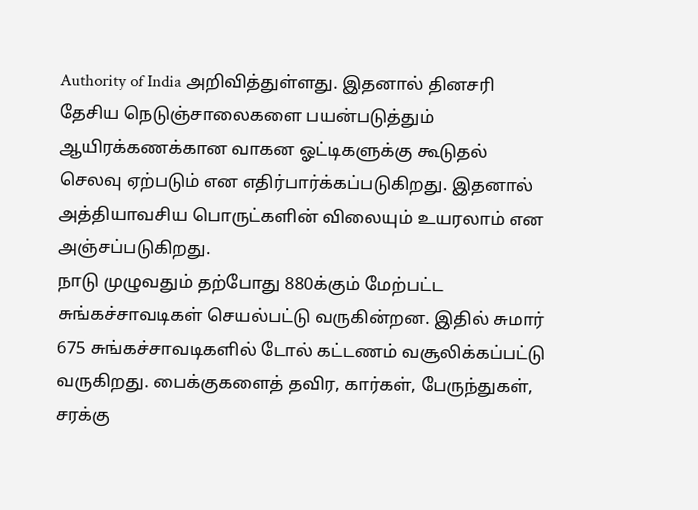Authority of India அறிவித்துள்ளது. இதனால் தினசரி தேசிய நெடுஞ்சாலைகளை பயன்படுத்தும் ஆயிரக்கணக்கான வாகன ஓட்டிகளுக்கு கூடுதல் செலவு ஏற்படும் என எதிர்பார்க்கப்படுகிறது. இதனால் அத்தியாவசிய பொருட்களின் விலையும் உயரலாம் என அஞ்சப்படுகிறது.
நாடு முழுவதும் தற்போது 880க்கும் மேற்பட்ட சுங்கச்சாவடிகள் செயல்பட்டு வருகின்றன. இதில் சுமார் 675 சுங்கச்சாவடிகளில் டோல் கட்டணம் வசூலிக்கப்பட்டு வருகிறது. பைக்குகளைத் தவிர, கார்கள், பேருந்துகள், சரக்கு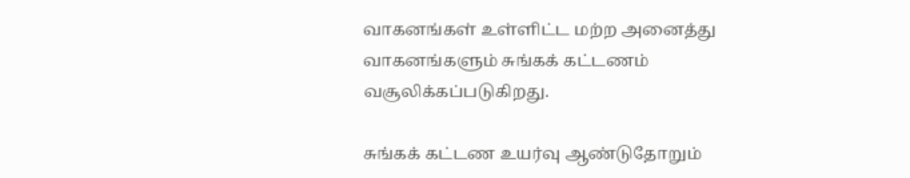வாகனங்கள் உள்ளிட்ட மற்ற அனைத்து வாகனங்களும் சுங்கக் கட்டணம் வசூலிக்கப்படுகிறது.

சுங்கக் கட்டண உயர்வு ஆண்டுதோறும்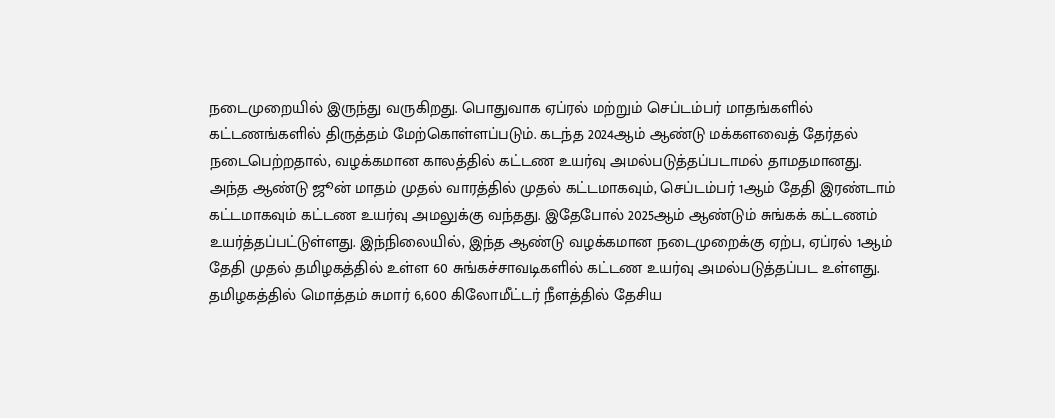நடைமுறையில் இருந்து வருகிறது. பொதுவாக ஏப்ரல் மற்றும் செப்டம்பர் மாதங்களில் கட்டணங்களில் திருத்தம் மேற்கொள்ளப்படும். கடந்த 2024ஆம் ஆண்டு மக்களவைத் தேர்தல் நடைபெற்றதால், வழக்கமான காலத்தில் கட்டண உயர்வு அமல்படுத்தப்படாமல் தாமதமானது.
அந்த ஆண்டு ஜூன் மாதம் முதல் வாரத்தில் முதல் கட்டமாகவும், செப்டம்பர் 1ஆம் தேதி இரண்டாம் கட்டமாகவும் கட்டண உயர்வு அமலுக்கு வந்தது. இதேபோல் 2025ஆம் ஆண்டும் சுங்கக் கட்டணம் உயர்த்தப்பட்டுள்ளது. இந்நிலையில், இந்த ஆண்டு வழக்கமான நடைமுறைக்கு ஏற்ப, ஏப்ரல் 1ஆம் தேதி முதல் தமிழகத்தில் உள்ள 60 சுங்கச்சாவடிகளில் கட்டண உயர்வு அமல்படுத்தப்பட உள்ளது.
தமிழகத்தில் மொத்தம் சுமார் 6,600 கிலோமீட்டர் நீளத்தில் தேசிய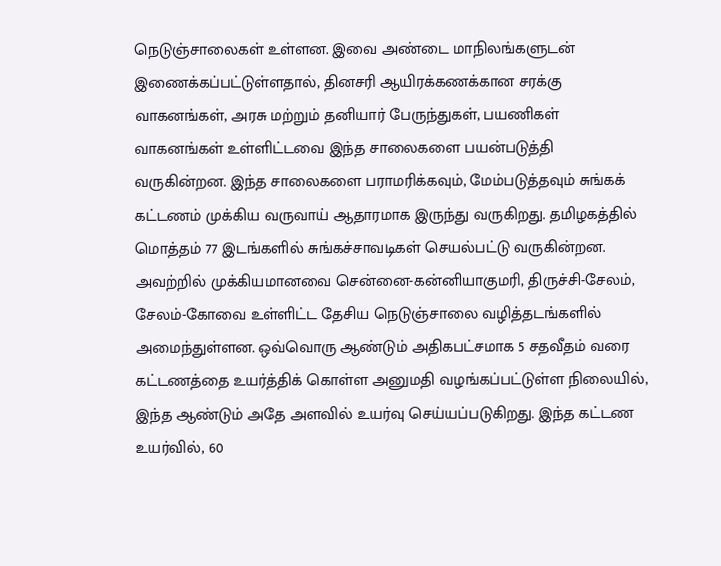நெடுஞ்சாலைகள் உள்ளன. இவை அண்டை மாநிலங்களுடன் இணைக்கப்பட்டுள்ளதால், தினசரி ஆயிரக்கணக்கான சரக்கு வாகனங்கள், அரசு மற்றும் தனியார் பேருந்துகள், பயணிகள் வாகனங்கள் உள்ளிட்டவை இந்த சாலைகளை பயன்படுத்தி வருகின்றன. இந்த சாலைகளை பராமரிக்கவும், மேம்படுத்தவும் சுங்கக் கட்டணம் முக்கிய வருவாய் ஆதாரமாக இருந்து வருகிறது. தமிழகத்தில் மொத்தம் 77 இடங்களில் சுங்கச்சாவடிகள் செயல்பட்டு வருகின்றன.
அவற்றில் முக்கியமானவை சென்னை-கன்னியாகுமரி, திருச்சி-சேலம், சேலம்-கோவை உள்ளிட்ட தேசிய நெடுஞ்சாலை வழித்தடங்களில் அமைந்துள்ளன. ஒவ்வொரு ஆண்டும் அதிகபட்சமாக 5 சதவீதம் வரை கட்டணத்தை உயர்த்திக் கொள்ள அனுமதி வழங்கப்பட்டுள்ள நிலையில், இந்த ஆண்டும் அதே அளவில் உயர்வு செய்யப்படுகிறது. இந்த கட்டண உயர்வில், 60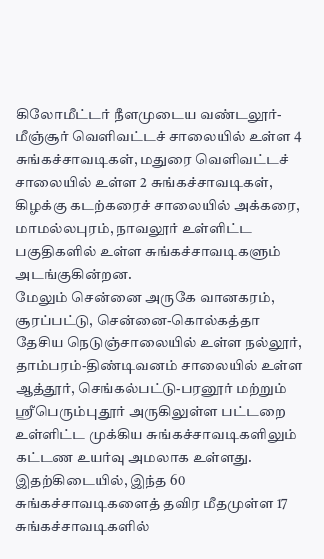கிலோமீட்டர் நீளமுடைய வண்டலூர்-மீஞ்சூர் வெளிவட்டச் சாலையில் உள்ள 4 சுங்கச்சாவடிகள், மதுரை வெளிவட்டச் சாலையில் உள்ள 2 சுங்கச்சாவடிகள், கிழக்கு கடற்கரைச் சாலையில் அக்கரை, மாமல்லபுரம், நாவலூர் உள்ளிட்ட பகுதிகளில் உள்ள சுங்கச்சாவடிகளும் அடங்குகின்றன.
மேலும் சென்னை அருகே வானகரம், சூரப்பட்டு, சென்னை-கொல்கத்தா தேசிய நெடுஞ்சாலையில் உள்ள நல்லூர், தாம்பரம்-திண்டிவனம் சாலையில் உள்ள ஆத்தூர், செங்கல்பட்டு-பரனூர் மற்றும் ஸ்ரீபெரும்புதூர் அருகிலுள்ள பட்டறை உள்ளிட்ட முக்கிய சுங்கச்சாவடிகளிலும் கட்டண உயர்வு அமலாக உள்ளது. இதற்கிடையில், இந்த 60 சுங்கச்சாவடிகளைத் தவிர மீதமுள்ள 17 சுங்கச்சாவடிகளில்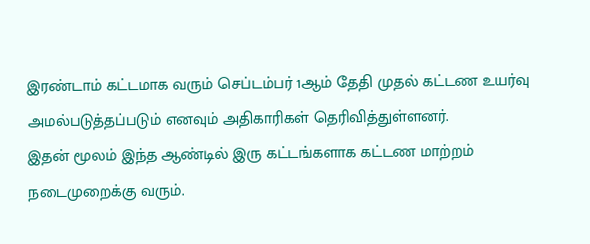இரண்டாம் கட்டமாக வரும் செப்டம்பர் 1ஆம் தேதி முதல் கட்டண உயர்வு அமல்படுத்தப்படும் எனவும் அதிகாரிகள் தெரிவித்துள்ளனர்.
இதன் மூலம் இந்த ஆண்டில் இரு கட்டங்களாக கட்டண மாற்றம் நடைமுறைக்கு வரும்.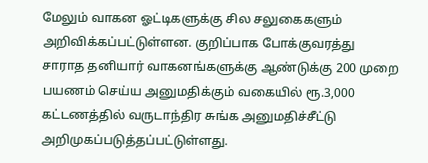மேலும் வாகன ஓட்டிகளுக்கு சில சலுகைகளும் அறிவிக்கப்பட்டுள்ளன. குறிப்பாக போக்குவரத்து சாராத தனியார் வாகனங்களுக்கு ஆண்டுக்கு 200 முறை பயணம் செய்ய அனுமதிக்கும் வகையில் ரூ.3,000 கட்டணத்தில் வருடாந்திர சுங்க அனுமதிச்சீட்டு அறிமுகப்படுத்தப்பட்டுள்ளது.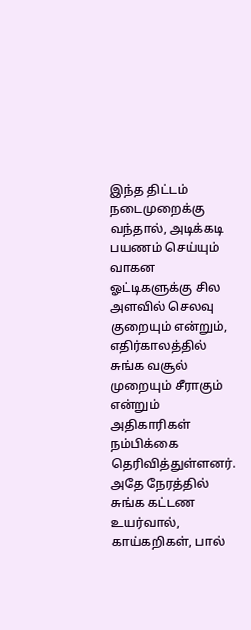இந்த திட்டம் நடைமுறைக்கு வந்தால், அடிக்கடி பயணம் செய்யும் வாகன ஓட்டிகளுக்கு சில அளவில் செலவு குறையும் என்றும், எதிர்காலத்தில் சுங்க வசூல் முறையும் சீராகும் என்றும் அதிகாரிகள் நம்பிக்கை தெரிவித்துள்ளனர். அதே நேரத்தில் சுங்க கட்டண உயர்வால், காய்கறிகள், பால்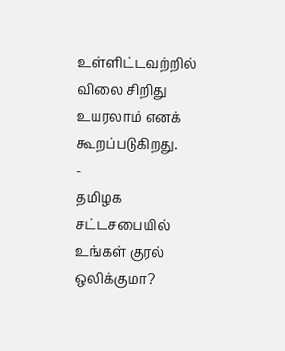உள்ளிட்டவற்றில் விலை சிறிது உயரலாம் எனக் கூறப்படுகிறது.
-
தமிழக சட்டசபையில் உங்கள் குரல் ஒலிக்குமா?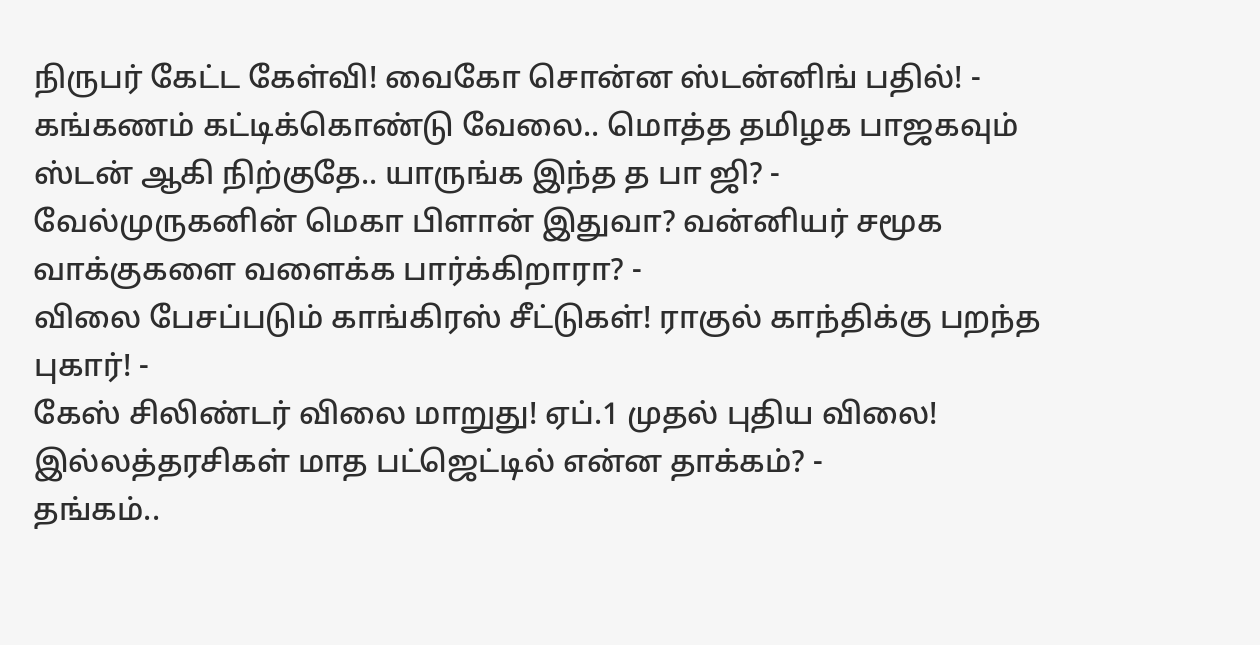நிருபர் கேட்ட கேள்வி! வைகோ சொன்ன ஸ்டன்னிங் பதில்! -
கங்கணம் கட்டிக்கொண்டு வேலை.. மொத்த தமிழக பாஜகவும் ஸ்டன் ஆகி நிற்குதே.. யாருங்க இந்த த பா ஜி? -
வேல்முருகனின் மெகா பிளான் இதுவா? வன்னியர் சமூக வாக்குகளை வளைக்க பார்க்கிறாரா? -
விலை பேசப்படும் காங்கிரஸ் சீட்டுகள்! ராகுல் காந்திக்கு பறந்த புகார்! -
கேஸ் சிலிண்டர் விலை மாறுது! ஏப்.1 முதல் புதிய விலை! இல்லத்தரசிகள் மாத பட்ஜெட்டில் என்ன தாக்கம்? -
தங்கம்..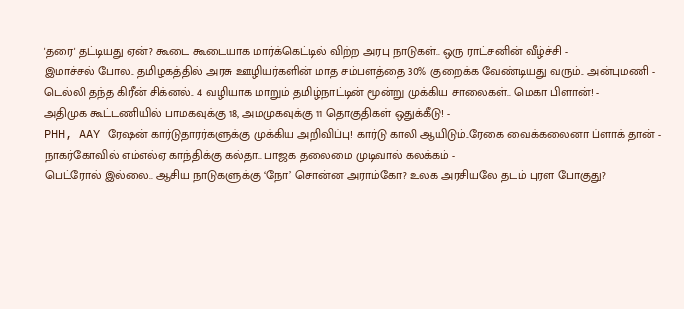'தரை' தட்டியது ஏன்? கூடை கூடையாக மார்க்கெட்டில் விற்ற அரபு நாடுகள்.. ஒரு ராட்சனின் வீழ்ச்சி -
இமாச்சல் போல.. தமிழகத்தில் அரசு ஊழியர்களின் மாத சம்பளத்தை 30% குறைக்க வேண்டியது வரும்.. அன்புமணி -
டெல்லி தந்த கிரீன் சிக்னல்.. 4 வழியாக மாறும் தமிழ்நாட்டின் மூன்று முக்கிய சாலைகள்.. மெகா பிளான்! -
அதிமுக கூட்டணியில் பாமகவுக்கு 18, அமமுகவுக்கு 11 தொகுதிகள் ஒதுக்கீடு! -
PHH, AAY ரேஷன் கார்டுதாரர்களுக்கு முக்கிய அறிவிப்பு! கார்டு காலி ஆயிடும்..ரேகை வைக்கலைனா ப்ளாக் தான் -
நாகர்கோவில் எம்எல்ஏ காந்திக்கு கல்தா.. பாஜக தலைமை முடிவால் கலக்கம் -
பெட்ரோல் இல்லை.. ஆசிய நாடுகளுக்கு ‘நோ’ சொன்ன அராம்கோ? உலக அரசியலே தடம் புரள போகுது?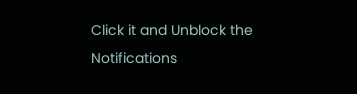Click it and Unblock the Notifications